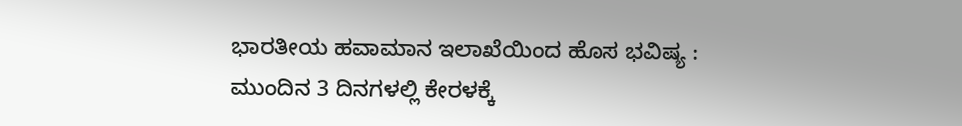ಭಾರತೀಯ ಹವಾಮಾನ ಇಲಾಖೆಯಿಂದ ಹೊಸ ಭವಿಷ್ಯ : ಮುಂದಿನ 3 ದಿನಗಳಲ್ಲಿ ಕೇರಳಕ್ಕೆ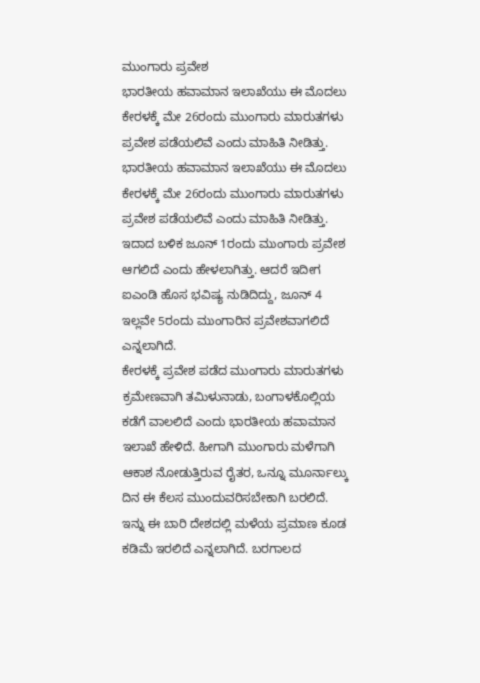ಮುಂಗಾರು ಪ್ರವೇಶ
ಭಾರತೀಯ ಹವಾಮಾನ ಇಲಾಖೆಯು ಈ ಮೊದಲು ಕೇರಳಕ್ಕೆ ಮೇ 26ರಂದು ಮುಂಗಾರು ಮಾರುತಗಳು ಪ್ರವೇಶ ಪಡೆಯಲಿವೆ ಎಂದು ಮಾಹಿತಿ ನೀಡಿತ್ತು.
ಭಾರತೀಯ ಹವಾಮಾನ ಇಲಾಖೆಯು ಈ ಮೊದಲು ಕೇರಳಕ್ಕೆ ಮೇ 26ರಂದು ಮುಂಗಾರು ಮಾರುತಗಳು ಪ್ರವೇಶ ಪಡೆಯಲಿವೆ ಎಂದು ಮಾಹಿತಿ ನೀಡಿತ್ತು. ಇದಾದ ಬಳಿಕ ಜೂನ್ 1ರಂದು ಮುಂಗಾರು ಪ್ರವೇಶ ಆಗಲಿದೆ ಎಂದು ಹೇಳಲಾಗಿತ್ತು. ಆದರೆ ಇದೀಗ ಐಎಂಡಿ ಹೊಸ ಭವಿಷ್ಯ ನುಡಿದಿದ್ದು, ಜೂನ್ 4 ಇಲ್ಲವೇ 5ರಂದು ಮುಂಗಾರಿನ ಪ್ರವೇಶವಾಗಲಿದೆ ಎನ್ನಲಾಗಿದೆ.
ಕೇರಳಕ್ಕೆ ಪ್ರವೇಶ ಪಡೆದ ಮುಂಗಾರು ಮಾರುತಗಳು ಕ್ರಮೇಣವಾಗಿ ತಮಿಳುನಾಡು, ಬಂಗಾಳಕೊಲ್ಲಿಯ ಕಡೆಗೆ ವಾಲಲಿದೆ ಎಂದು ಭಾರತೀಯ ಹವಾಮಾನ ಇಲಾಖೆ ಹೇಳಿದೆ. ಹೀಗಾಗಿ ಮುಂಗಾರು ಮಳೆಗಾಗಿ ಆಕಾಶ ನೋಡುತ್ತಿರುವ ರೈತರ, ಒನ್ನೂ ಮೂರ್ನಾಲ್ಕು ದಿನ ಈ ಕೆಲಸ ಮುಂದುವರಿಸಬೇಕಾಗಿ ಬರಲಿದೆ. ಇನ್ನು ಈ ಬಾರಿ ದೇಶದಲ್ಲಿ ಮಳೆಯ ಪ್ರಮಾಣ ಕೂಡ ಕಡಿಮೆ ಇರಲಿದೆ ಎನ್ನಲಾಗಿದೆ. ಬರಗಾಲದ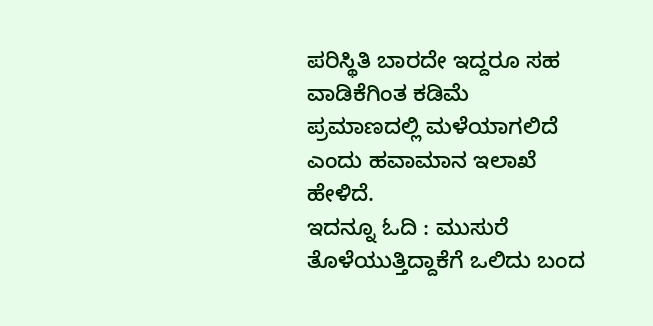ಪರಿಸ್ಥಿತಿ ಬಾರದೇ ಇದ್ದರೂ ಸಹ ವಾಡಿಕೆಗಿಂತ ಕಡಿಮೆ ಪ್ರಮಾಣದಲ್ಲಿ ಮಳೆಯಾಗಲಿದೆ ಎಂದು ಹವಾಮಾನ ಇಲಾಖೆ ಹೇಳಿದೆ.
ಇದನ್ನೂ ಓದಿ : ಮುಸುರೆ ತೊಳೆಯುತ್ತಿದ್ದಾಕೆಗೆ ಒಲಿದು ಬಂದ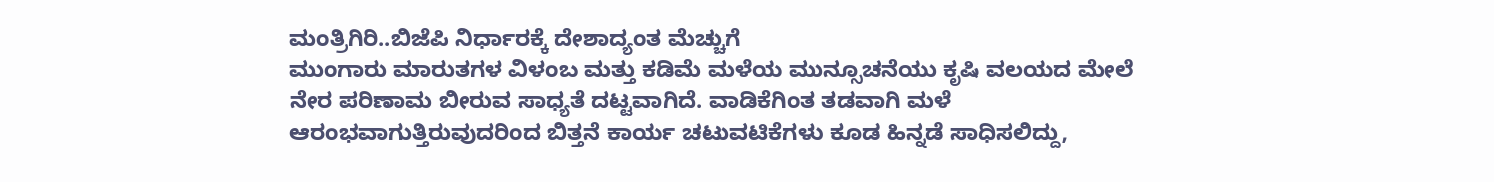ಮಂತ್ರಿಗಿರಿ..ಬಿಜೆಪಿ ನಿರ್ಧಾರಕ್ಕೆ ದೇಶಾದ್ಯಂತ ಮೆಚ್ಚುಗೆ
ಮುಂಗಾರು ಮಾರುತಗಳ ವಿಳಂಬ ಮತ್ತು ಕಡಿಮೆ ಮಳೆಯ ಮುನ್ಸೂಚನೆಯು ಕೃಷಿ ವಲಯದ ಮೇಲೆ ನೇರ ಪರಿಣಾಮ ಬೀರುವ ಸಾಧ್ಯತೆ ದಟ್ಟವಾಗಿದೆ. ವಾಡಿಕೆಗಿಂತ ತಡವಾಗಿ ಮಳೆ ಆರಂಭವಾಗುತ್ತಿರುವುದರಿಂದ ಬಿತ್ತನೆ ಕಾರ್ಯ ಚಟುವಟಿಕೆಗಳು ಕೂಡ ಹಿನ್ನಡೆ ಸಾಧಿಸಲಿದ್ದು,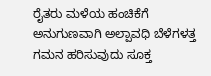ರೈತರು ಮಳೆಯ ಹಂಚಿಕೆಗೆ ಅನುಗುಣವಾಗಿ ಅಲ್ಪಾವಧಿ ಬೆಳೆಗಳತ್ತ ಗಮನ ಹರಿಸುವುದು ಸೂಕ್ತ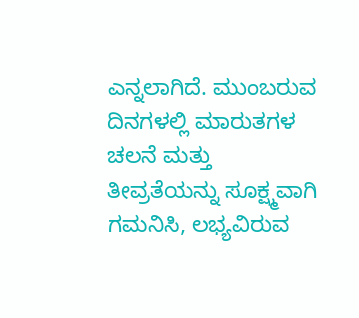ಎನ್ನಲಾಗಿದೆ. ಮುಂಬರುವ ದಿನಗಳಲ್ಲಿ ಮಾರುತಗಳ ಚಲನೆ ಮತ್ತು ತೀವ್ರತೆಯನ್ನು ಸೂಕ್ಷ್ಮವಾಗಿ ಗಮನಿಸಿ, ಲಭ್ಯವಿರುವ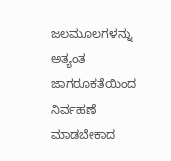ಜಲಮೂಲಗಳನ್ನು ಅತ್ಯಂತ ಜಾಗರೂಕತೆಯಿಂದ ನಿರ್ವಹಣೆ ಮಾಡಬೇಕಾದ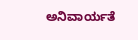ಅನಿವಾರ್ಯತೆ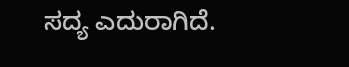ಸದ್ಯ ಎದುರಾಗಿದೆ.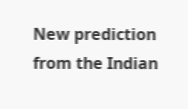New prediction from the Indian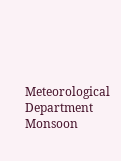Meteorological Department Monsoon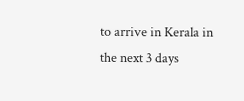to arrive in Kerala in the next 3 days